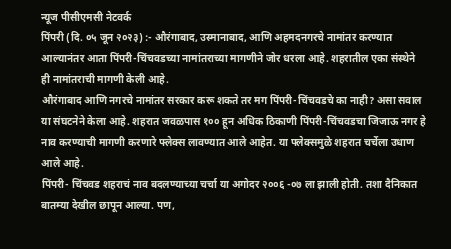न्यूज पीसीएमसी नेटवर्क
पिंपरी (दि. ०५ जून २०२३) :- औरंगाबाद, उस्मानाबाद, आणि अहमदनगरचे नामांतर करण्यात आल्यानंतर आता पिंपरी-चिंचवडच्या नामांतराच्या मागणीने जोर धरला आहे. शहरातील एका संस्थेने ही नामांतराची मागणी केली आहे.
औरंगाबाद आणि नगरचे नामांतर सरकार करू शकते तर मग पिंपरी-चिंचवडचे का नाही? असा सवाल या संघटनेने केला आहे. शहरात जवळपास १०० हून अधिक ठिकाणी पिंपरी-चिंचवडचा जिजाऊ नगर हे नाव करण्याची मागणी करणारे फ्लेक्स लावण्यात आले आहेत. या फ्लेक्समुळे शहरात चर्चेला उधाण आले आहे.
पिंपरी- चिंचवड शहराचं नाव बदलण्याच्या चर्चा या अगोदर २००६ -०७ ला झाली होती. तशा दैनिकात बातम्या देखील छापून आल्या. पण,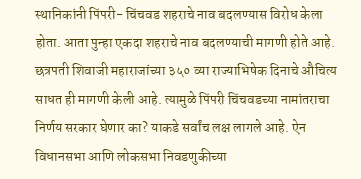स्थानिकांनी पिंपरी- चिंचवड शहराचे नाव बदलण्यास विरोध केला होता. आता पुन्हा एकदा शहराचे नाव बदलण्याची मागणी होते आहे.
छत्रपती शिवाजी महाराजांच्या ३५० व्या राज्याभिषेक दिनाचे औचित्य साधत ही मागणी केली आहे. त्यामुळे पिंपरी चिंचवडच्या नामांतराचा निर्णय सरकार घेणार का? याकडे सर्वांच लक्ष लागले आहे. ऐन विधानसभा आणि लोकसभा निवडणुकीच्या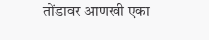तोंडावर आणखी एका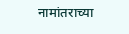नामांतराच्या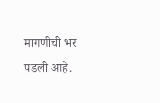मागणीची भर पडली आहे.